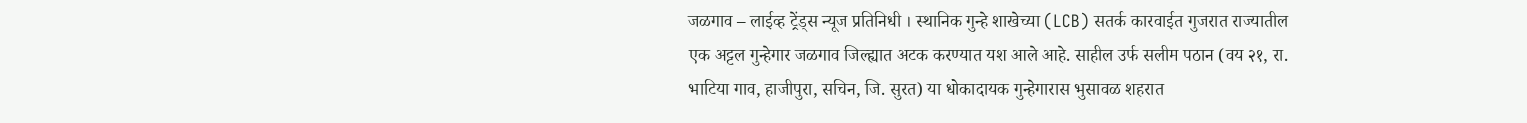जळगाव – लाईव्ह ट्रेंड्स न्यूज प्रतिनिधी । स्थानिक गुन्हे शाखेच्या (LCB) सतर्क कारवाईत गुजरात राज्यातील एक अट्टल गुन्हेगार जळगाव जिल्ह्यात अटक करण्यात यश आले आहे. साहील उर्फ सलीम पठान (वय २१, रा. भाटिया गाव, हाजीपुरा, सचिन, जि. सुरत) या धोकादायक गुन्हेगारास भुसावळ शहरात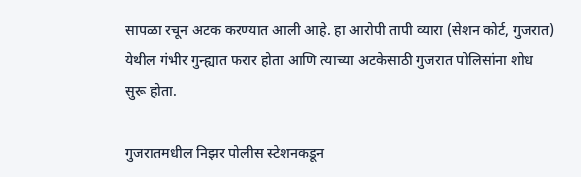सापळा रचून अटक करण्यात आली आहे. हा आरोपी तापी व्यारा (सेशन कोर्ट, गुजरात) येथील गंभीर गुन्ह्यात फरार होता आणि त्याच्या अटकेसाठी गुजरात पोलिसांना शोध सुरू होता.

गुजरातमधील निझर पोलीस स्टेशनकडून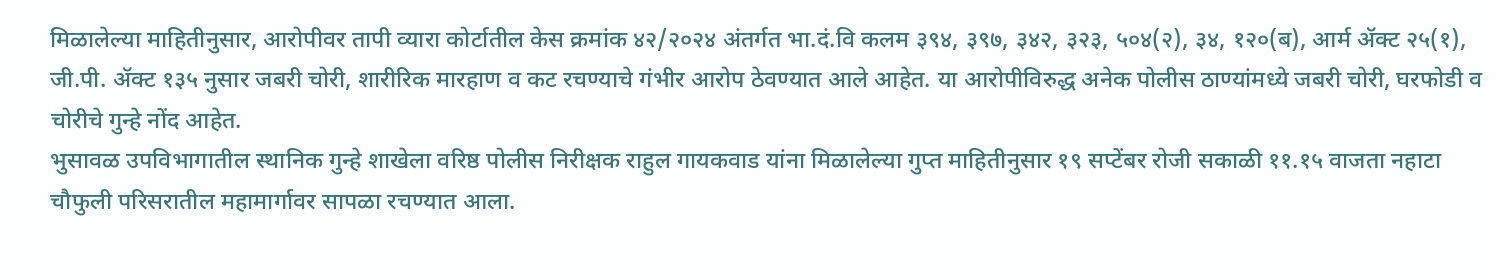मिळालेल्या माहितीनुसार, आरोपीवर तापी व्यारा कोर्टातील केस क्रमांक ४२/२०२४ अंतर्गत भा.दं.वि कलम ३९४, ३९७, ३४२, ३२३, ५०४(२), ३४, १२०(ब), आर्म ॲक्ट २५(१), जी.पी. ॲक्ट १३५ नुसार जबरी चोरी, शारीरिक मारहाण व कट रचण्याचे गंभीर आरोप ठेवण्यात आले आहेत. या आरोपीविरुद्ध अनेक पोलीस ठाण्यांमध्ये जबरी चोरी, घरफोडी व चोरीचे गुन्हे नोंद आहेत.
भुसावळ उपविभागातील स्थानिक गुन्हे शाखेला वरिष्ठ पोलीस निरीक्षक राहुल गायकवाड यांना मिळालेल्या गुप्त माहितीनुसार १९ सप्टेंबर रोजी सकाळी ११.१५ वाजता नहाटा चौफुली परिसरातील महामार्गावर सापळा रचण्यात आला.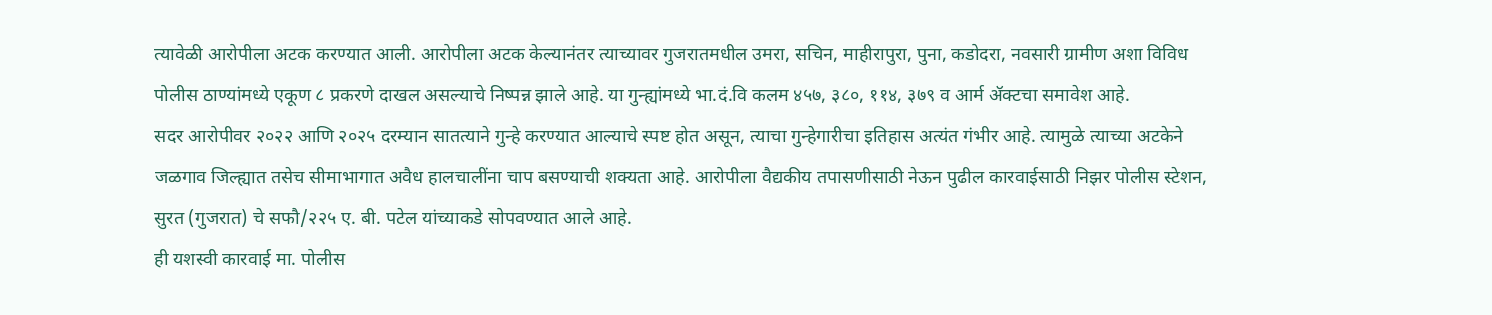त्यावेळी आरोपीला अटक करण्यात आली. आरोपीला अटक केल्यानंतर त्याच्यावर गुजरातमधील उमरा, सचिन, माहीरापुरा, पुना, कडोदरा, नवसारी ग्रामीण अशा विविध पोलीस ठाण्यांमध्ये एकूण ८ प्रकरणे दाखल असल्याचे निष्पन्न झाले आहे. या गुन्ह्यांमध्ये भा.दं.वि कलम ४५७, ३८०, ११४, ३७९ व आर्म ॲक्टचा समावेश आहे.
सदर आरोपीवर २०२२ आणि २०२५ दरम्यान सातत्याने गुन्हे करण्यात आल्याचे स्पष्ट होत असून, त्याचा गुन्हेगारीचा इतिहास अत्यंत गंभीर आहे. त्यामुळे त्याच्या अटकेने जळगाव जिल्ह्यात तसेच सीमाभागात अवैध हालचालींना चाप बसण्याची शक्यता आहे. आरोपीला वैद्यकीय तपासणीसाठी नेऊन पुढील कारवाईसाठी निझर पोलीस स्टेशन, सुरत (गुजरात) चे सफौ/२२५ ए. बी. पटेल यांच्याकडे सोपवण्यात आले आहे.
ही यशस्वी कारवाई मा. पोलीस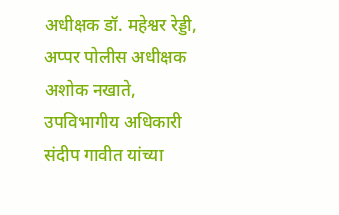अधीक्षक डॉ. महेश्वर रेड्डी, अप्पर पोलीस अधीक्षक अशोक नखाते, उपविभागीय अधिकारी संदीप गावीत यांच्या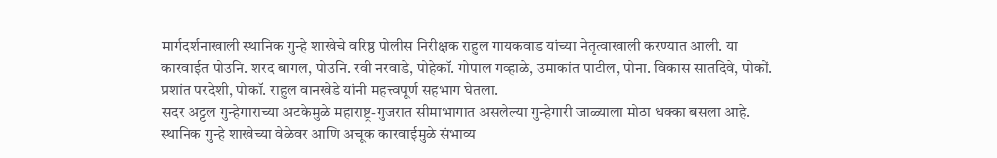मार्गदर्शनाखाली स्थानिक गुन्हे शाखेचे वरिष्ठ पोलीस निरीक्षक राहुल गायकवाड यांच्या नेतृत्वाखाली करण्यात आली. या कारवाईत पोउनि. शरद बागल, पोउनि. रवी नरवाडे, पोहेकॉ. गोपाल गव्हाळे, उमाकांत पाटील, पोना. विकास सातदिवे, पोकों. प्रशांत परदेशी, पोकॉ. राहुल वानखेडे यांनी महत्त्वपूर्ण सहभाग घेतला.
सदर अट्टल गुन्हेगाराच्या अटकेमुळे महाराष्ट्र-गुजरात सीमाभागात असलेल्या गुन्हेगारी जाळ्याला मोठा धक्का बसला आहे. स्थानिक गुन्हे शाखेच्या वेळेवर आणि अचूक कारवाईमुळे संभाव्य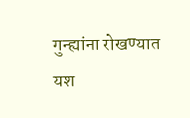गुन्ह्यांना रोखण्यात यश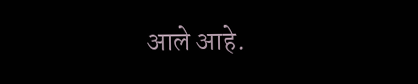आले आहे.